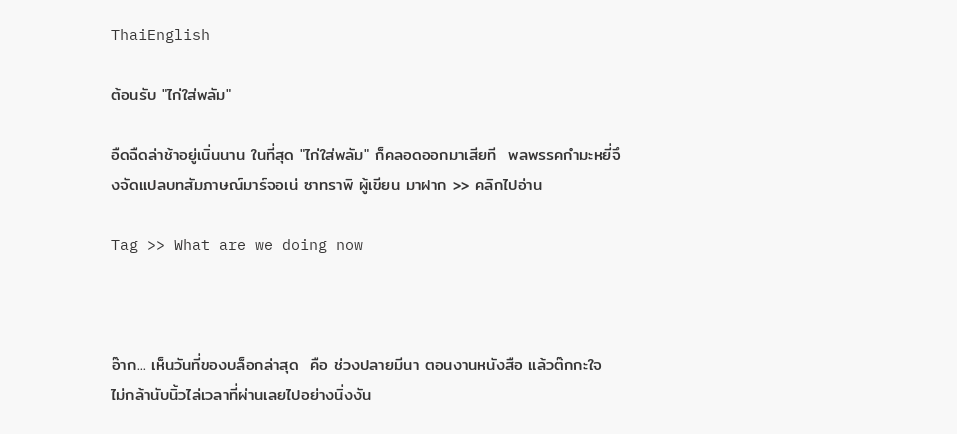ThaiEnglish

ต้อนรับ "ไก่ใส่พลัม"

อืดฉืดล่าช้าอยู่เนิ่นนาน ในที่สุด "ไก่ใส่พลัม" ก็คลอดออกมาเสียที  พลพรรคกำมะหยี่จึงจัดแปลบทสัมภาษณ์มาร์จอเน่ ซาทราพิ ผู้เขียน มาฝาก >> คลิกไปอ่าน

Tag >> What are we doing now



อ๊าก... เห็นวันที่ของบล็อกล่าสุด  คือ ช่วงปลายมีนา ตอนงานหนังสือ แล้วต๊กกะใจ  ไม่กล้านับนิ้วไล่เวลาที่ผ่านเลยไปอย่างนิ่งงัน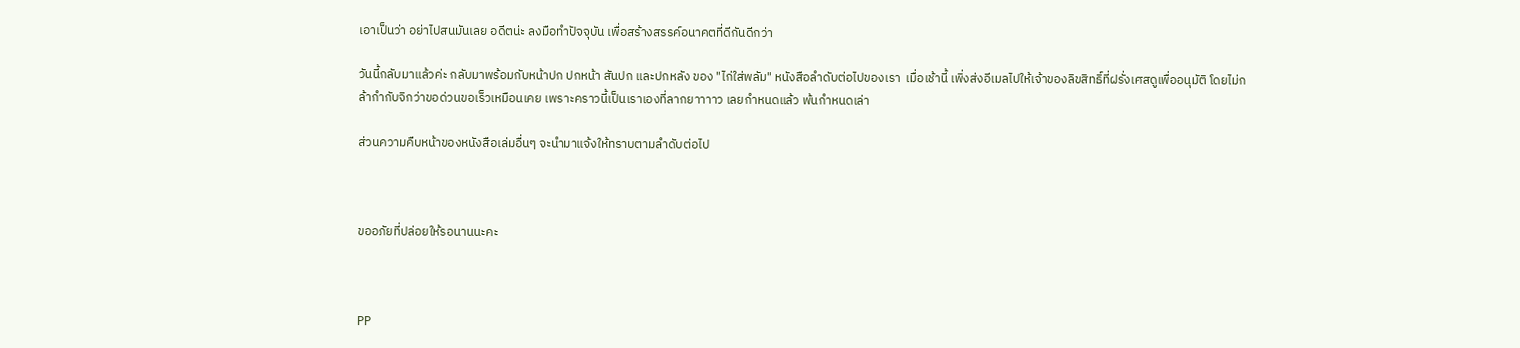เอาเป็นว่า อย่าไปสนมันเลย อดีตน่ะ ลงมือทำปัจจุบัน เพื่อสร้างสรรค์อนาคตที่ดีกันดีกว่า

วันนี้กลับมาแล้วค่ะ กลับมาพร้อมกับหน้าปก ปกหน้า สันปก และปกหลัง ของ "ไก่ใส่พลัม" หนังสือลำดับต่อไปของเรา  เมื่อเช้านี้ เพิ่งส่งอีเมลไปให้เจ้าของลิขสิทธิ์ที่ฝรั่งเศสดูเพื่ออนุมัติ โดยไม่กล้ากำกับจิกว่าขอด่วนขอเร็วเหมือนเคย เพราะคราวนี้เป็นเราเองที่ลากยาาาาว เลยกำหนดแล้ว พ้นกำหนดเล่า

ส่วนความคืบหน้าของหนังสือเล่มอื่นๆ จะนำมาแจ้งให้ทราบตามลำดับต่อไป



ขออภัยที่ปล่อยให้รอนานนะคะ



PP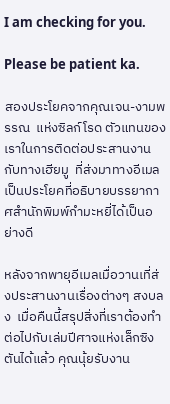I am checking for you.

Please be patient ka.

สองประโยคจากคุณเจน-งามพรรณ  แห่งซิลก์โรด ตัวแทนของเราในการติดต่อประสานงานกับทางเฮียมู  ที่ส่งมาทางอีเมลเป็นประโยคที่อธิบายบรรยากาศสำนักพิมพ์กำมะหยี่ได้เป็นอย่างดี

หลังจากพายุอีเมลเมื่อวานเที่ส่งประสานงานเรื่องต่างๆ สงบลง  เมื่อคืนนี้สรุปสิ่งที่เราต้องทำต่อไปกับเล่มปีศาจแห่งเล็กซิงตันได้แล้ว คุณนุ้ยรับงาน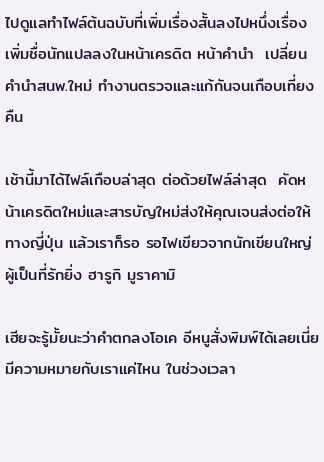ไปดูแลทำไฟล์ต้นฉบับที่เพิ่มเรื่องสั้นลงไปหนึ่งเรื่อง เพิ่มชื่อนักแปลลงในหน้าเครดิต หน้าคำนำ  เปลี่ยนคำนำสนพ.ใหม่ ทำงานตรวจและแก้กันจนเกือบเที่ยงคืน

เช้านี้มาได้ไฟล์เกือบล่าสุด ต่อด้วยไฟล์ล่าสุด  คัดหน้าเครดิตใหม่และสารบัญใหม่ส่งให้คุณเจนส่งต่อให้ทางญี่ปุ่น แล้วเราก็รอ รอไฟเขียวจากนักเขียนใหญ่ผู้เป็นที่รักยิ่ง ฮารูกิ มูราคามิ

เฮียจะรู้มั้ยนะว่าคำตกลงโอเค อีหนูสั่งพิมพ์ได้เลยเนี่ยมีความหมายกับเราแค่ไหน ในช่วงเวลา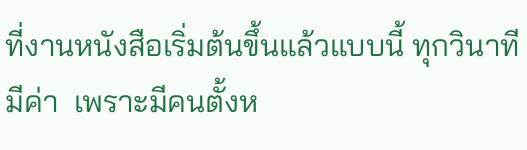ที่งานหนังสือเริ่มต้นขึ้นแล้วแบบนี้ ทุกวินาทีมีค่า  เพราะมีคนตั้งห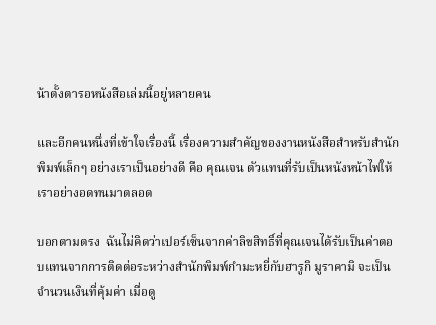น้าตั้งตารอหนังสือเล่มนี้อยู่หลายคน

และอีกคนหนึ่งที่เข้าใจเรื่องนี้ เรื่องความสำคัญของงานหนังสือสำหรับสำนักพิมพ์เล็กๆ อย่างเราเป็นอย่างดี คือ คุณเจน ตัวแทนที่รับเป็นหนังหน้าไฟให้เราอย่างอดทนมาตลอด

บอกตามตรง  ฉันไม่คิดว่าเปอร์เซ็นจากค่าลิขสิทธิ์ที่คุณเจนได้รับเป็นค่าตอบแทนจากการติดต่อระหว่างสำนักพิมพ์กำมะหยี่กับฮารูกิ มูราคามิ จะเป็นจำนวนเงินที่คุ้มค่า เมื่อดู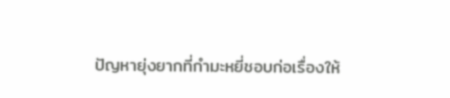ปัญหายุ่งยากที่กำมะหยี่ชอบก่อเรื่องให้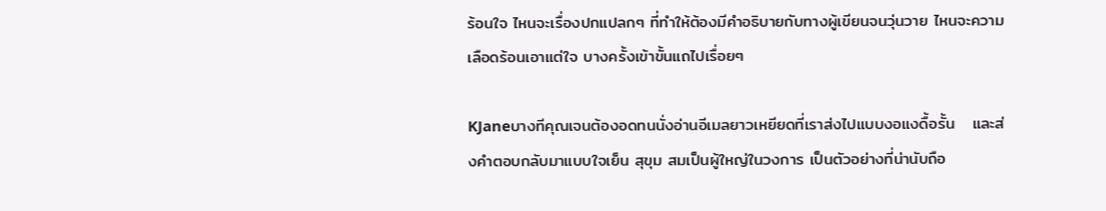ร้อนใจ ไหนจะเรื่องปกแปลกๆ ที่ทำให้ต้องมีคำอธิบายกับทางผู้เขียนจนวุ่นวาย ไหนจะความเลือดร้อนเอาแต่ใจ บางครั้งเข้าขั้นแถไปเรื่อยๆ

KJaneบางทีคุณเจนต้องอดทนนั่งอ่านอีเมลยาวเหยียดที่เราส่งไปแบบงอแงดื้อรั้น   และส่งคำตอบกลับมาแบบใจเย็น สุขุม สมเป็นผู้ใหญ่ในวงการ เป็นตัวอย่างที่น่านับถือ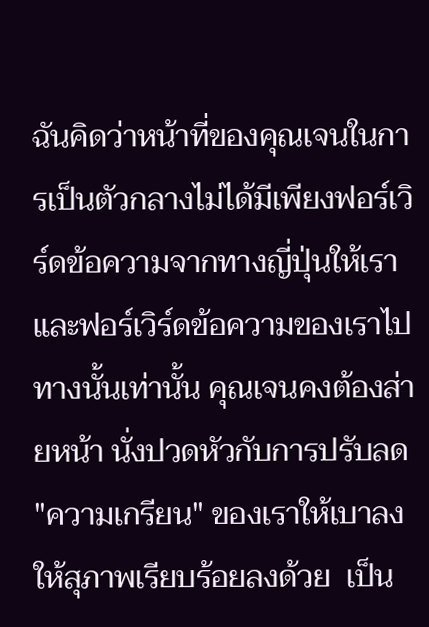ฉันคิดว่าหน้าที่ของคุณเจนในการเป็นตัวกลางไม่ได้มีเพียงฟอร์เวิร์ดข้อความจากทางญี่ปุ่นให้เรา และฟอร์เวิร์ดข้อความของเราไปทางนั้นเท่านั้น คุณเจนคงต้องส่ายหน้า นั่งปวดหัวกับการปรับลด "ความเกรียน" ของเราให้เบาลง ให้สุภาพเรียบร้อยลงด้วย  เป็น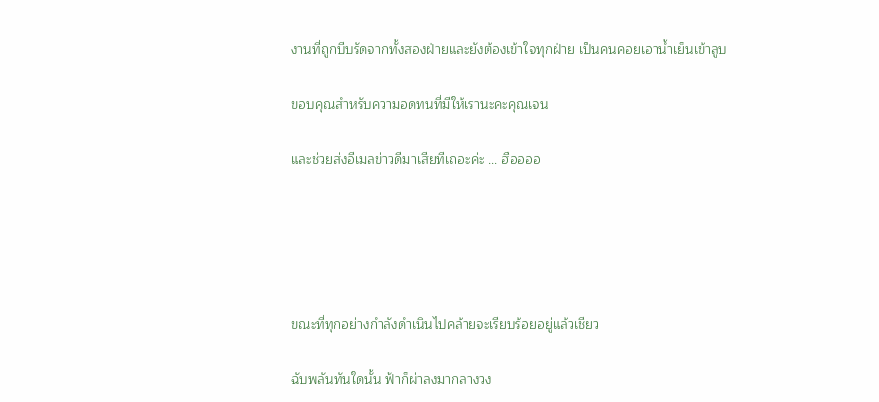งานที่ถูกบีบรัดจากทั้งสองฝ่ายและยังต้องเข้าใจทุกฝ่าย เป็นคนคอยเอาน้ำเย็นเข้าลูบ

ขอบคุณสำหรับความอดทนที่มีให้เรานะคะคุณเจน

และช่วยส่งอีเมลข่าวดีมาเสียทีเถอะค่ะ ... ฮืออออ





ขณะที่ทุกอย่างกำลังดำเนินไปคล้ายจะเรียบร้อยอยู่แล้วเชียว

ฉับพลันทันใดนั้น ฟ้าก็ผ่าลงมากลางวง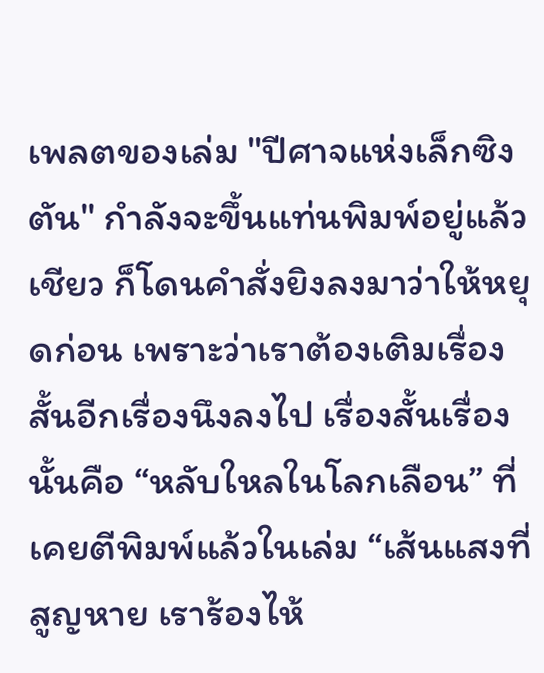เพลตของเล่ม "ปีศาจแห่งเล็กซิงตัน" กำลังจะขึ้นแท่นพิมพ์อยู่แล้วเชียว ก็โดนคำสั่งยิงลงมาว่าให้หยุดก่อน เพราะว่าเราต้องเติมเรื่องสั้นอีกเรื่องนึงลงไป เรื่องสั้นเรื่องนั้นคือ “หลับใหลในโลกเลือน” ที่เคยตีพิมพ์แล้วในเล่ม “เส้นแสงที่สูญหาย เราร้องไห้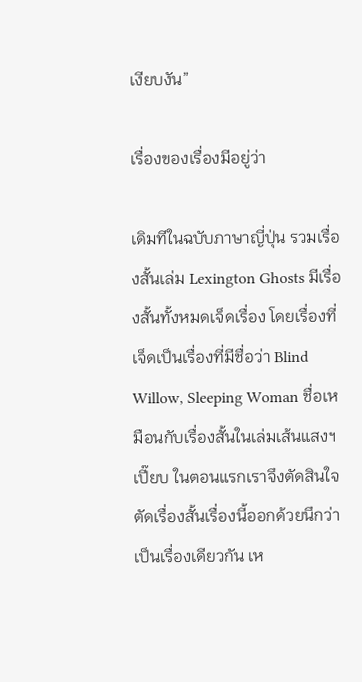เงียบงัน”

เรื่องของเรื่องมีอยู่ว่า

เดิมทีในฉบับภาษาญี่ปุ่น รวมเรื่องสั้นเล่ม Lexington Ghosts มีเรื่องสั้นทั้งหมดเจ็ดเรื่อง โดยเรื่องที่เจ็ดเป็นเรื่องที่มีชื่อว่า Blind Willow, Sleeping Woman ชื่อเหมือนกับเรื่องสั้นในเล่มเส้นแสงฯ เปี๊ยบ ในตอนแรกเราจึงตัดสินใจตัดเรื่องสั้นเรื่องนี้ออกด้วยนึกว่าเป็นเรื่องเดียวกัน เห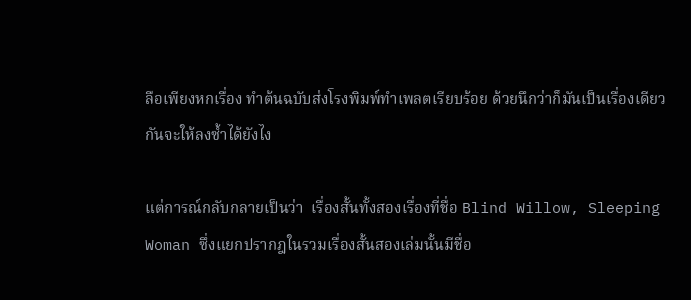ลือเพียงหกเรื่อง ทำต้นฉบับส่งโรงพิมพ์ทำเพลตเรียบร้อย ด้วยนึกว่าก็มันเป็นเรื่องเดียวกันจะให้ลงซ้ำได้ยังไง

แต่การณ์กลับกลายเป็นว่า  เรื่องสั้นทั้งสองเรื่องที่ชื่อ Blind Willow, Sleeping Woman ซึ่งแยกปรากฎในรวมเรื่องสั้นสองเล่มนั้นมีชื่อ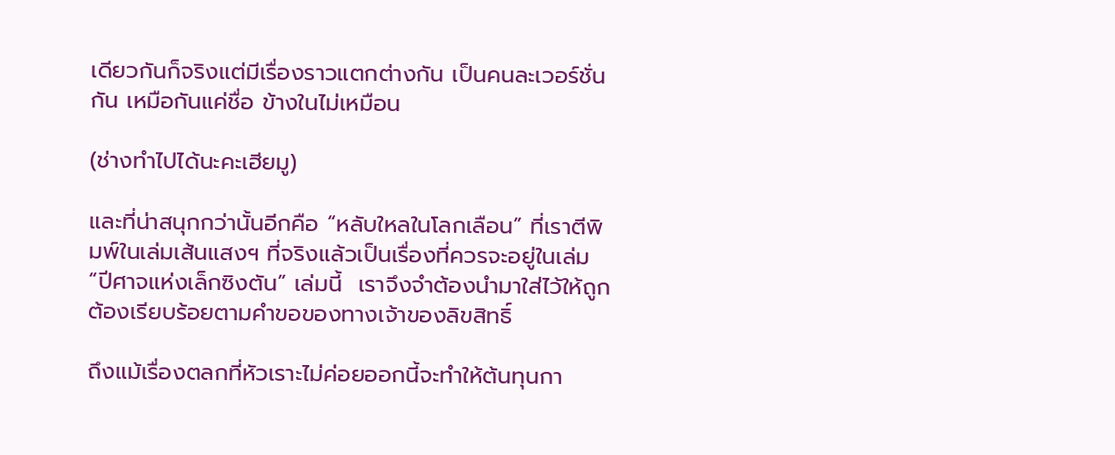เดียวกันก็จริงแต่มีเรื่องราวแตกต่างกัน เป็นคนละเวอร์ชั่นกัน เหมือกันแค่ชื่อ ข้างในไม่เหมือน

(ช่างทำไปได้นะคะเฮียมู)

และที่น่าสนุกกว่านั้นอีกคือ “หลับใหลในโลกเลือน” ที่เราตีพิมพ์ในเล่มเส้นแสงฯ ที่จริงแล้วเป็นเรื่องที่ควรจะอยู่ในเล่ม “ปีศาจแห่งเล็กซิงตัน” เล่มนี้  เราจึงจำต้องนำมาใส่ไว้ให้ถูกต้องเรียบร้อยตามคำขอของทางเจ้าของลิขสิทธิ์

ถึงแม้เรื่องตลกที่หัวเราะไม่ค่อยออกนี้จะทำให้ต้นทุนกา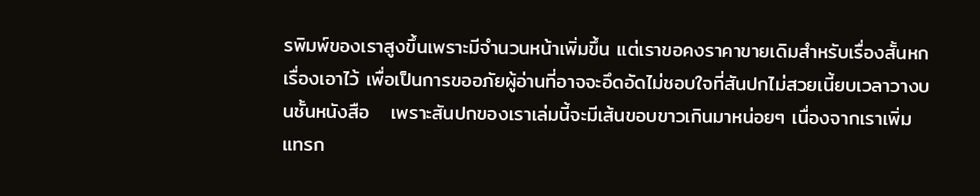รพิมพ์ของเราสูงขึ้นเพราะมีจำนวนหน้าเพิ่มขึ้น แต่เราขอคงราคาขายเดิมสำหรับเรื่องสั้นหกเรื่องเอาไว้ เพื่อเป็นการขออภัยผู้อ่านที่อาจจะอึดอัดไม่ชอบใจที่สันปกไม่สวยเนี้ยบเวลาวางบนชั้นหนังสือ   เพราะสันปกของเราเล่มนี้จะมีเส้นขอบขาวเกินมาหน่อยๆ เนื่องจากเราเพิ่มแทรก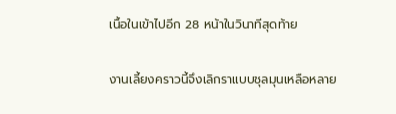เนื้อในเข้าไปอีก 28 หน้าในวินาทีสุดท้าย

งานเลี้ยงคราวนี้จึงเลิกราแบบชุลมุนเหลือหลาย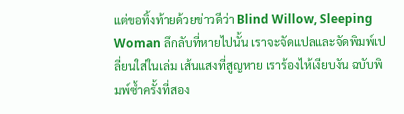แต่ขอทิ้งท้ายด้วยข่าวดีว่า Blind Willow, Sleeping Woman ลึกลับที่หายไปนั้น เราจะจัดแปลและจัดพิมพ์เปลี่ยนใส่ในเล่ม เส้นแสงที่สูญหาย เราร้องไห้เงียบงัน ฉบับพิมพ์ซ้ำครั้งที่สอง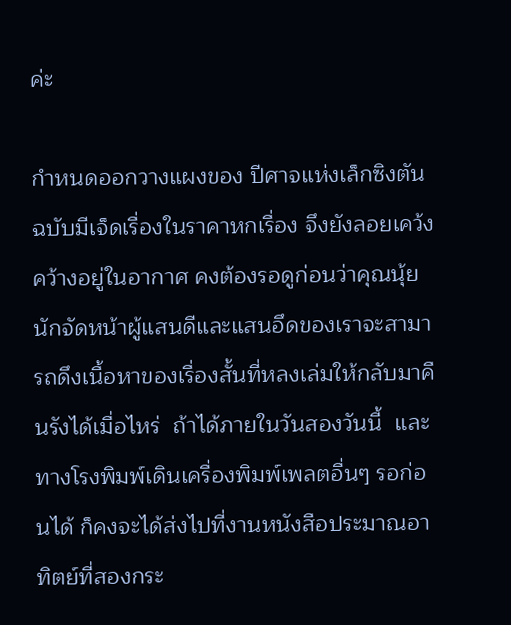ค่ะ

กำหนดออกวางแผงของ ปีศาจแห่งเล็กซิงตัน ฉบับมีเจ็ดเรื่องในราคาหกเรื่อง จึงยังลอยเคว้งคว้างอยู่ในอากาศ คงต้องรอดูก่อนว่าคุณนุ้ย นักจัดหน้าผู้แสนดีและแสนอึดของเราจะสามารถดึงเนื้อหาของเรื่องสั้นที่หลงเล่มให้กลับมาคืนรังได้เมื่อไหร่  ถ้าได้ภายในวันสองวันนี้  และทางโรงพิมพ์เดินเครื่องพิมพ์เพลตอื่นๆ รอก่อนได้ ก็คงจะได้ส่งไปที่งานหนังสือประมาณอาทิตย์ที่สองกระ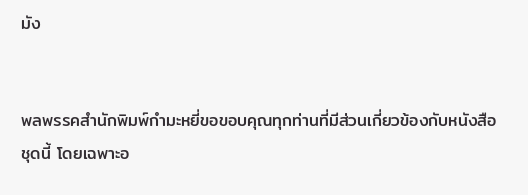มัง


พลพรรคสำนักพิมพ์กำมะหยี่ขอขอบคุณทุกท่านที่มีส่วนเกี่ยวข้องกับหนังสือชุดนี้ โดยเฉพาะอ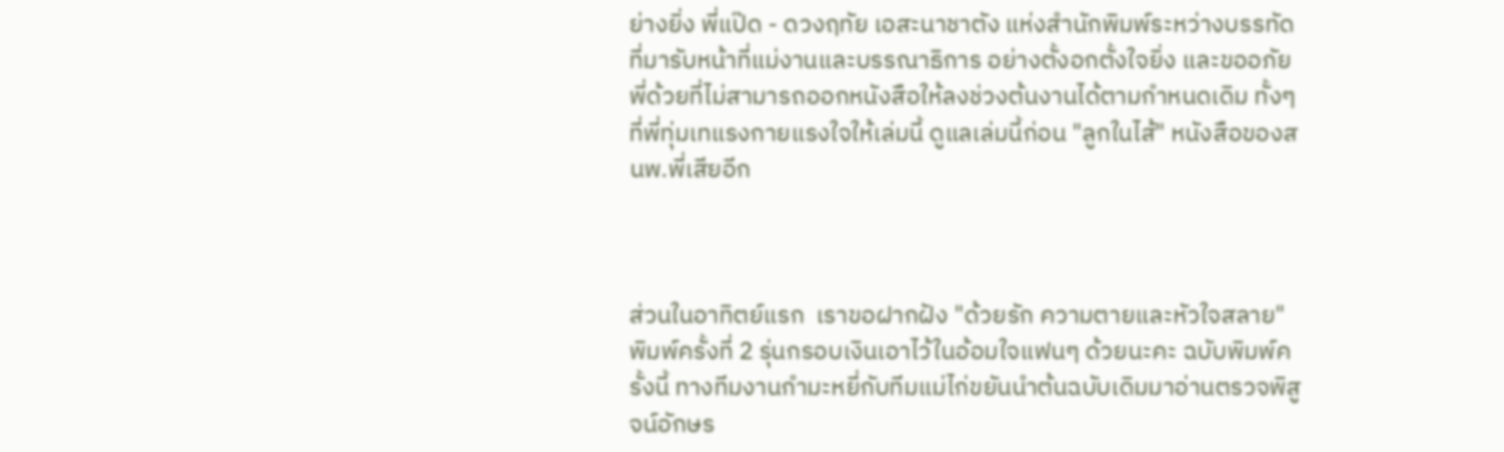ย่างยิ่ง พี่แป๊ด - ดวงฤทัย เอสะนาชาตัง แห่งสำนักพิมพ์ระหว่างบรรทัดที่มารับหน้าที่แม่งานและบรรณาธิการ อย่างตั้งอกตั้งใจยิ่ง และขออภัยพี่ด้วยที่ไม่สามารถออกหนังสือให้ลงช่วงต้นงานได้ตามกำหนดเดิม ทั้งๆ ที่พี่ทุ่มเทแรงกายแรงใจให้เล่มนี้ ดูแลเล่มนี้ก่อน "ลูกในไส้" หนังสือของสนพ.พี่เสียอีก



ส่วนในอาทิตย์แรก  เราขอฝากฝัง "ด้วยรัก ความตายและหัวใจสลาย" พิมพ์ครั้งที่ 2 รุ่นกรอบเงินเอาไว้ในอ้อมใจแฟนๆ ด้วยนะคะ ฉบับพิมพ์ครั้งนี้ ทางทีมงานกำมะหยี่กับทีมแม่ไก่ขยันนำต้นฉบับเดิมมาอ่านตรวจพิสูจน์อักษร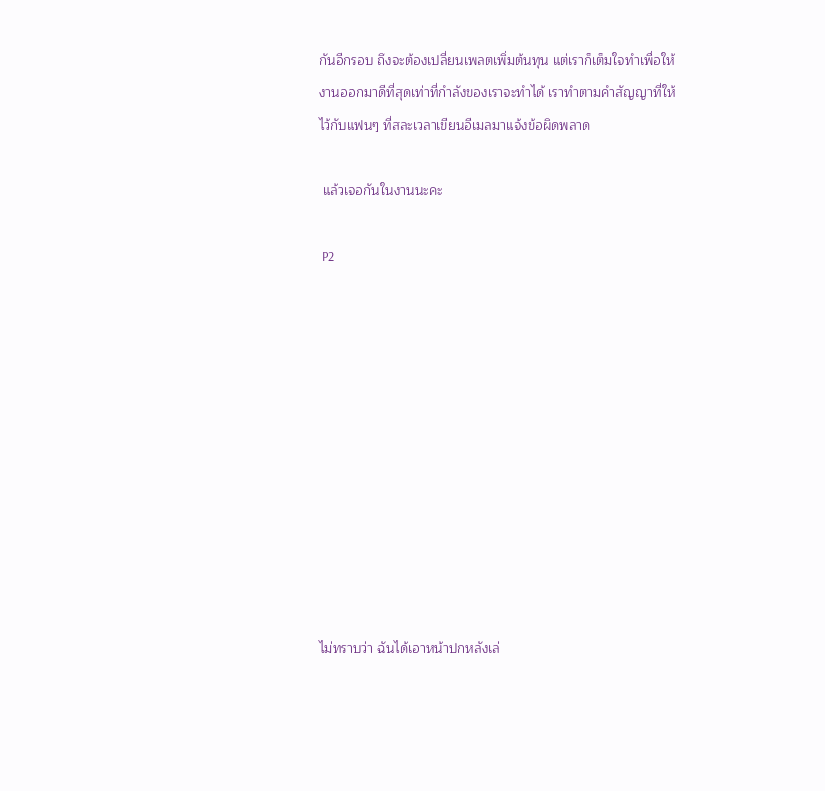กันอีกรอบ ถึงจะต้องเปลี่ยนเพลตเพิ่มต้นทุน แต่เราก็เต็มใจทำเพื่อให้งานออกมาดีที่สุดเท่าที่กำลังของเราจะทำได้ เราทำตามคำสัญญาที่ให้ไว้กับแฟนๆ ที่สละเวลาเขียนอีเมลมาแจ้งข้อผิดพลาด

 แล้วเจอกันในงานนะคะ

 P2











ไม่ทราบว่า ฉันได้เอาหน้าปกหลังเล่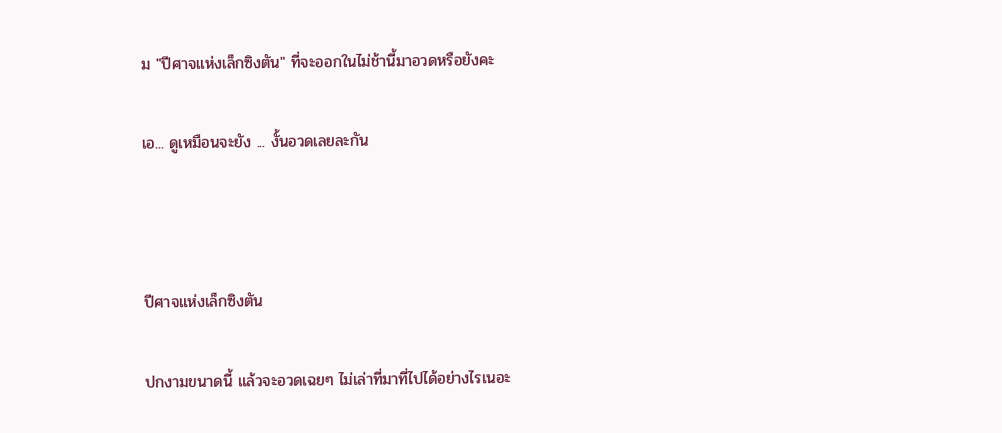ม "ปีศาจแห่งเล็กซิงตัน" ที่จะออกในไม่ช้านี้มาอวดหรือยังคะ

เอ... ดูเหมือนจะยัง ... งั้นอวดเลยละกัน



ปีศาจแห่งเล็กซิงตัน

ปกงามขนาดนี้ แล้วจะอวดเฉยๆ ไม่เล่าที่มาที่ไปได้อย่างไรเนอะ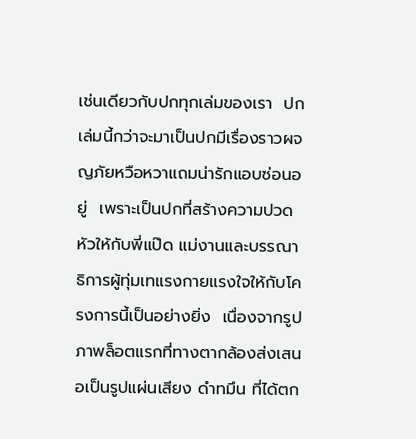เช่นเดียวกับปกทุกเล่มของเรา  ปกเล่มนี้กว่าจะมาเป็นปกมีเรื่องราวผจญภัยหวือหวาแถมน่ารักแอบซ่อนอยู่  เพราะเป็นปกที่สร้างความปวดหัวให้กับพี่แป๊ด แม่งานและบรรณาธิการผู้ทุ่มเทแรงกายแรงใจให้กับโครงการนี้เป็นอย่างยิ่ง  เนื่องจากรูปภาพล็อตแรกที่ทางตากล้องส่งเสนอเป็นรูปแผ่นเสียง ดำทมึน ที่ได้ตก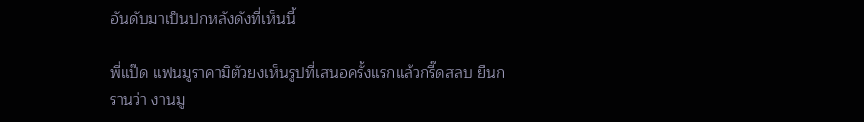อันดับมาเป็นปกหลังดังที่เห็นนี้

พี่แป๊ด แฟนมูราคามิตัวยงเห็นรูปที่เสนอครั้งแรกแล้วกรี๊ดสลบ ยืนกรานว่า งานมู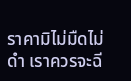ราคามิไม่มืดไม่ดำ เราควรจะฉี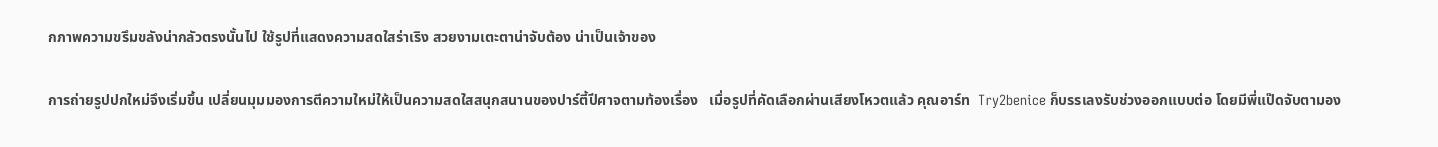กภาพความขรึมขลังน่ากลัวตรงนั้นไป ใช้รูปที่แสดงความสดใสร่าเริง สวยงามเตะตาน่าจับต้อง น่าเป็นเจ้าของ

การถ่ายรูปปกใหม่จึงเริ่มขึ้น เปลี่ยนมุมมองการตีความใหม่ให้เป็นความสดใสสนุกสนานของปาร์ตี้ปีศาจตามท้องเรื่อง   เมื่อรูปที่คัดเลือกผ่านเสียงโหวตแล้ว คุณอาร์ท  Try2benice ก็บรรเลงรับช่วงออกแบบต่อ โดยมีพี่แป๊ดจับตามอง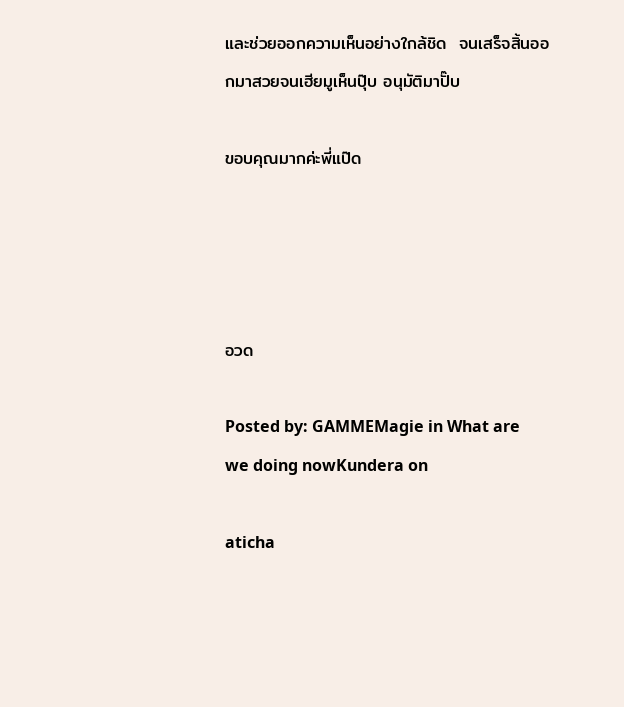และช่วยออกความเห็นอย่างใกล้ชิด  จนเสร็จสิ้นออกมาสวยจนเฮียมูเห็นปุ๊บ อนุมัติมาปั๊บ

ขอบคุณมากค่ะพี่แป๊ด




อวด

Posted by: GAMMEMagie in What are we doing nowKundera on

aticha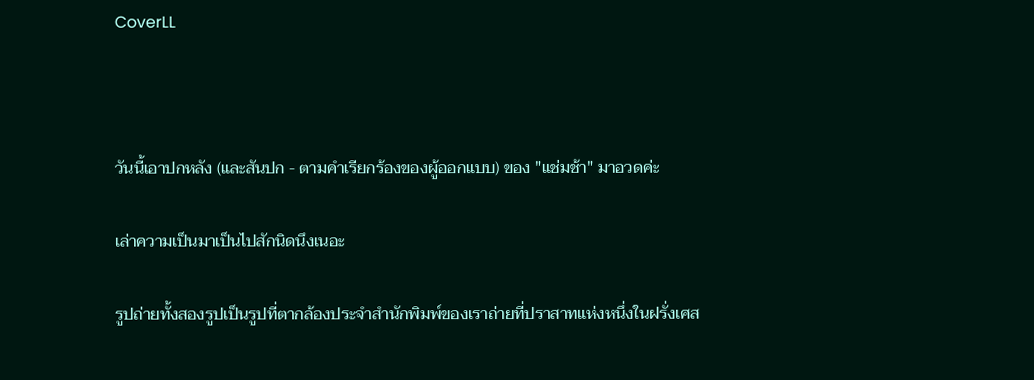CoverLL



วันนี้เอาปกหลัง (และสันปก - ตามคำเรียกร้องของผู้ออกแบบ) ของ "แช่มช้า" มาอวดค่ะ

เล่าความเป็นมาเป็นไปสักนิดนึงเนอะ

รูปถ่ายทั้งสองรูปเป็นรูปที่ตากล้องประจำสำนักพิมพ์ของเราถ่ายที่ปราสาทแห่งหนึ่งในฝรั่งเศส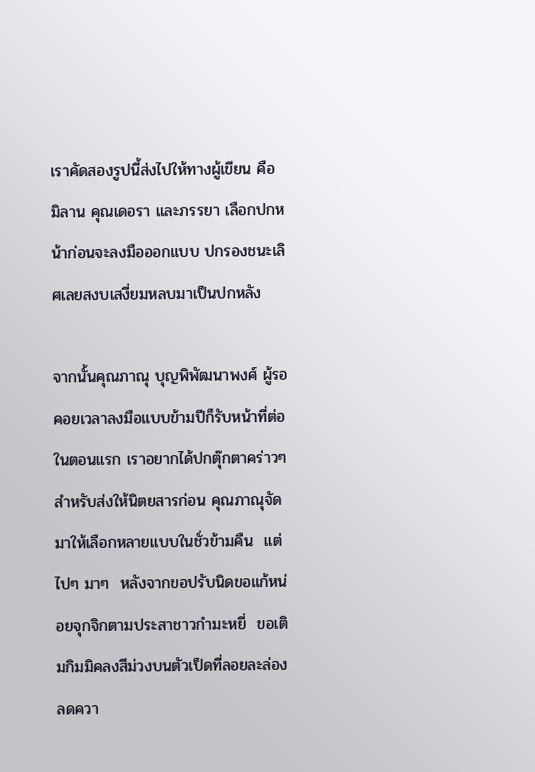เราคัดสองรูปนี้ส่งไปให้ทางผู้เขียน คือ มิลาน คุณเดอรา และภรรยา เลือกปกหน้าก่อนจะลงมือออกแบบ ปกรองชนะเลิศเลยสงบเสงี่ยมหลบมาเป็นปกหลัง

จากนั้นคุณภาณุ บุญพิพัฒนาพงศ์ ผู้รอคอยเวลาลงมือแบบข้ามปีก็รับหน้าที่ต่อ ในตอนแรก เราอยากได้ปกตุ๊กตาคร่าวๆ สำหรับส่งให้นิตยสารก่อน คุณภาณุจัดมาให้เลือกหลายแบบในชั่วข้ามคืน  แต่ไปๆ มาๆ  หลังจากขอปรับนิดขอแก้หน่อยจุกจิกตามประสาชาวกำมะหยี่  ขอเติมกิมมิคลงสีม่วงบนตัวเป็ดที่ลอยละล่องลดควา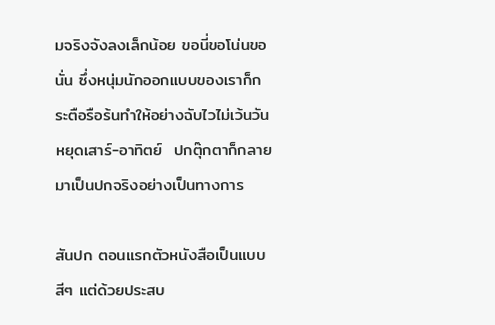มจริงจังลงเล็กน้อย ขอนี่ขอโน่นขอนั่น ซึ่งหนุ่มนักออกแบบของเราก็กระตือรือร้นทำให้อย่างฉับไวไม่เว้นวันหยุดเสาร์-อาทิตย์  ปกตุ๊กตาก็กลายมาเป็นปกจริงอย่างเป็นทางการ

สันปก ตอนแรกตัวหนังสือเป็นแบบสีๆ แต่ด้วยประสบ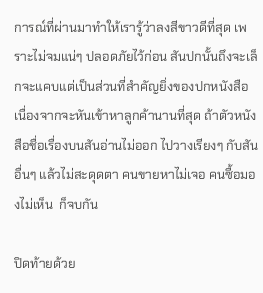การณ์ที่ผ่านมาทำให้เรารู้ว่าลงสีขาวดีที่สุด เพราะไม่จมแน่ๆ ปลอดภัยไว้ก่อน สันปกนั้นถึงจะเล็กจะแคบแต่เป็นส่วนที่สำคัญยิ่งของปกหนังสือ  เนื่องจากจะหันเข้าหาลูกค้านานที่สุด ถ้าตัวหนังสือชื่อเรื่องบนสันอ่านไม่ออก ไปวางเรียงๆ กับสันอื่นๆ แล้วไม่สะดุดตา คนขายหาไม่เจอ คนซื้อมองไม่เห็น  ก็จบกัน

ปิดท้ายด้วย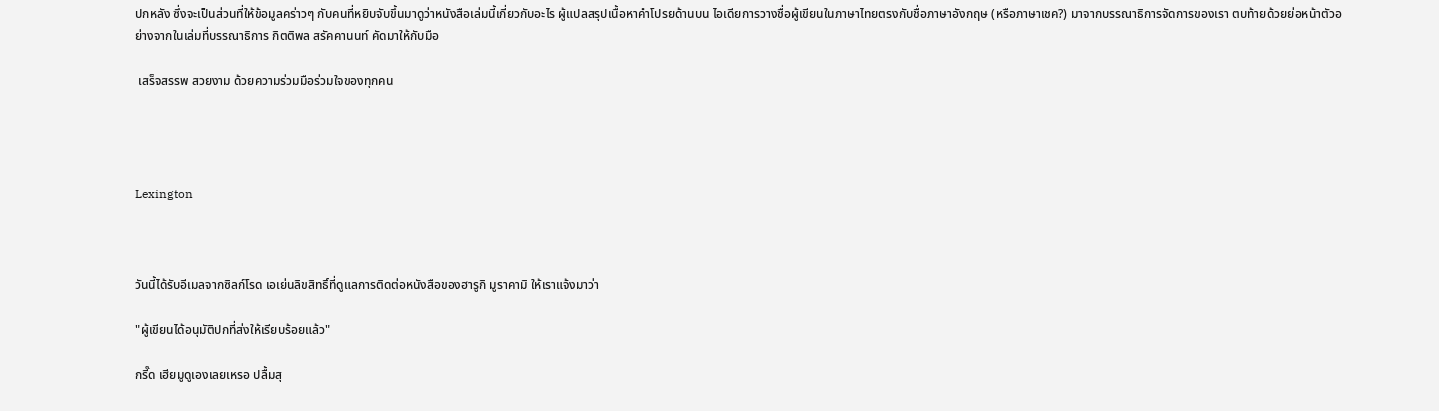ปกหลัง ซึ่งจะเป็นส่วนที่ให้ข้อมูลคร่าวๆ กับคนที่หยิบจับขึ้นมาดูว่าหนังสือเล่มนี้เกี่ยวกับอะไร ผู้แปลสรุปเนื้อหาคำโปรยด้านบน ไอเดียการวางชื่อผู้เขียนในภาษาไทยตรงกับชื่อภาษาอังกฤษ (หรือภาษาเชค?) มาจากบรรณาธิการจัดการของเรา ตบท้ายด้วยย่อหน้าตัวอย่างจากในเล่มที่บรรณาธิการ กิตติพล สรัคคานนท์ คัดมาให้กับมือ

 เสร็จสรรพ สวยงาม ด้วยความร่วมมือร่วมใจของทุกคน




Lexington



วันนี้ได้รับอีเมลจากซิลก์โรด เอเย่นลิขสิทธิ์ที่ดูแลการติดต่อหนังสือของฮารูกิ มูราคามิ ให้เราแจ้งมาว่า

"ผู้เขียนได้อนุมัติปกที่ส่งให้เรียบร้อยแล้ว"

กรี๊ด เฮียมูดูเองเลยเหรอ ปลื้มสุ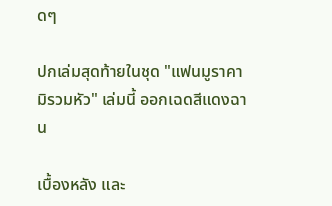ดๆ

ปกเล่มสุดท้ายในชุด "แฟนมูราคามิรวมหัว" เล่มนี้ ออกเฉดสีแดงฉาน

เบื้องหลัง และ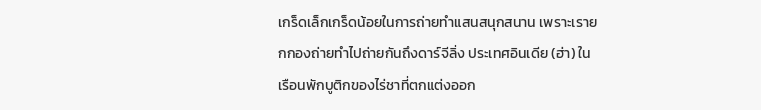เกร็ดเล็กเกร็ดน้อยในการถ่ายทำแสนสนุกสนาน เพราะเรายกกองถ่ายทำไปถ่ายกันถึงดาร์จีลิ่ง ประเทศอินเดีย (ฮ่า) ในเรือนพักบูติกของไร่ชาที่ตกแต่งออก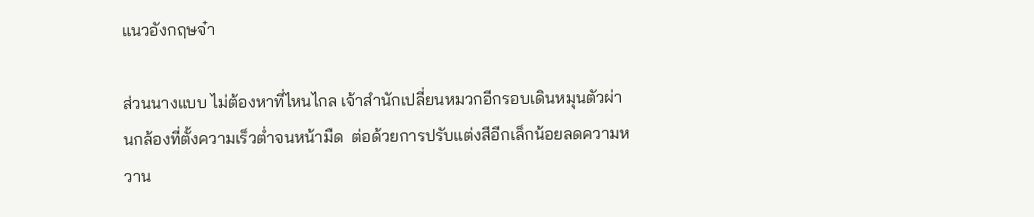แนวอังกฤษจ๋า

ส่วนนางแบบ ไม่ต้องหาที่ไหนไกล เจ้าสำนักเปลี่ยนหมวกอีกรอบเดินหมุนตัวผ่านกล้องที่ตั้งความเร็วต่ำจนหน้ามืด  ต่อด้วยการปรับแต่งสีอีกเล็กน้อยลดความหวาน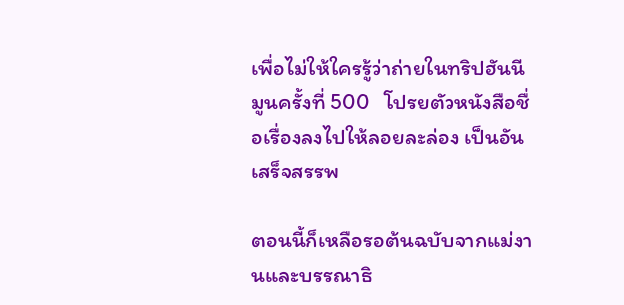เพื่อไม่ให้ใครรู้ว่าถ่ายในทริปฮันนีมูนครั้งที่ 500   โปรยตัวหนังสือชื่อเรื่องลงไปให้ลอยละล่อง เป็นอันเสร็จสรรพ

ตอนนี้ก็เหลือรอต้นฉบับจากแม่งานและบรรณาธิ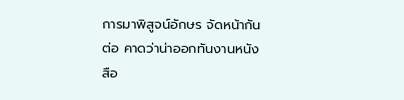การมาพิสูจน์อักษร จัดหน้ากันต่อ คาดว่าน่าออกทันงานหนังสือ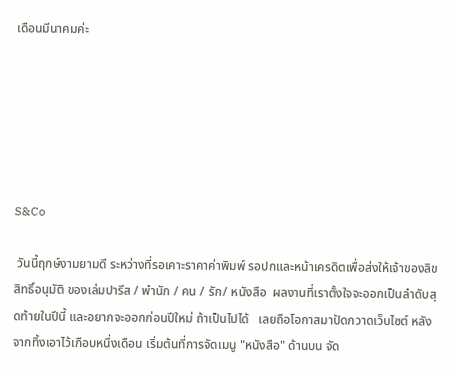เดือนมีนาคมค่ะ






S&Co

 วันนี้ฤกษ์งามยามดี ระหว่างที่รอเคาะราคาค่าพิมพ์ รอปกและหน้าเครดิตเพื่อส่งให้เจ้าของลิขสิทธิ์อนุมัติ ของเล่มปารีส / พำนัก / คน / รัก/ หนังสือ  ผลงานที่เราตั้งใจจะออกเป็นลำดับสุดท้ายในปีนี้ และอยากจะออกก่อนปีใหม่ ถ้าเป็นไปได้   เลยถือโอกาสมาปัดกวาดเว็บไซต์ หลังจากทิ้งเอาไว้เกือบหนึ่งเดือน เริ่มต้นที่การจัดเมนู "หนังสือ" ด้านบน จัด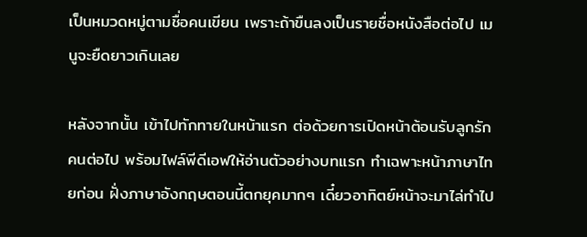เป็นหมวดหมู่ตามชื่อคนเขียน เพราะถ้าขืนลงเป็นรายชื่อหนังสือต่อไป เมนูจะยืดยาวเกินเลย

หลังจากนั้น เข้าไปทักทายในหน้าแรก ต่อด้วยการเปิดหน้าต้อนรับลูกรักคนต่อไป พร้อมไฟล์พีดีเอฟให้อ่านตัวอย่างบทแรก ทำเฉพาะหน้าภาษาไทยก่อน ฝั่งภาษาอังกฤษตอนนี้ตกยุคมากๆ เดี๋ยวอาทิตย์หน้าจะมาไล่ทำไป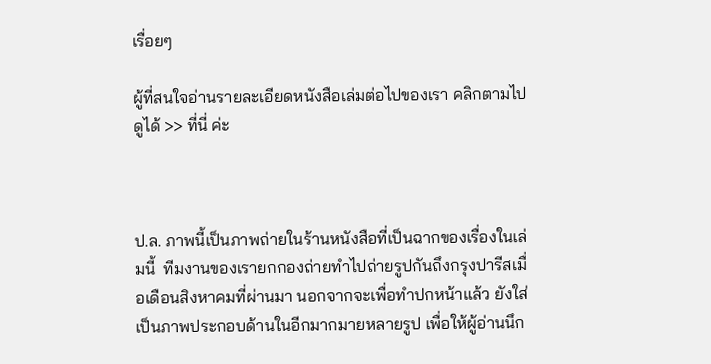เรื่อยๆ

ผู้ที่สนใจอ่านรายละเอียดหนังสือเล่มต่อไปของเรา คลิกตามไปดูได้ >> ที่นี่ ค่ะ



ป.ล. ภาพนี้เป็นภาพถ่ายในร้านหนังสือที่เป็นฉากของเรื่องในเล่มนี้  ทีมงานของเรายกกองถ่ายทำไปถ่ายรูปกันถึงกรุงปารีสเมื่อเดือนสิงหาคมที่ผ่านมา นอกจากจะเพื่อทำปกหน้าแล้ว ยังใส่เป็นภาพประกอบด้านในอีกมากมายหลายรูป เพื่อให้ผู้อ่านนึก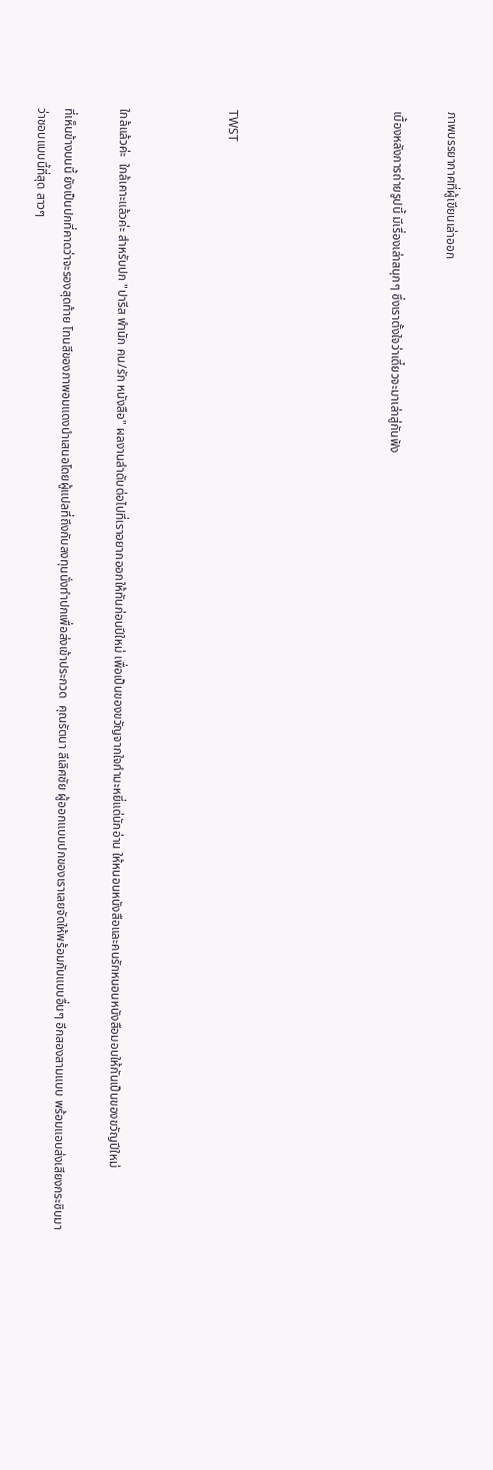ภาพบรรยากาศที่ผู้เขียนเล่าออก

เบื้องหลังการถ่ายรูปนี้ มีเรื่องเล่าสนุกๆ ซึ่งเราตั้งใจว่าเดี๋ยวจะมาเล่าสู่กันฟัง





TWST



ใกล้แล้วค่ะ  ใกล้เคาะแล้วค่ะ สำหรับปก "ปารีส พำนัก คน/รัก หนังสือ" ผลงานลำดับต่อไปที่เราอยากออกให้ทันก่อนปีใหม่ เพื่อเป็นของขวัญจากใจกำมะหยี่แด่นักอ่าน ให้หนอนหนังสือและคนรักหนอนหนังสือมอบให้กันเป็นของขวัญปีใหม่

ที่เห็นข้างบนนี้ ยังเป็นปกที่คาดว่าจะรองสุดท้าย โทนสีของภาพอมแดงนำเสนอโดยผู้แปลที่ถึงกับลงทุนนั่งทำปกเพื่อส่งเข้าประกวด  คุณรัตนา ลีเลิศชัย ผู้ออกแบบปกของเราเลยจัดให้พร้อมกับแบบอื่นๆ อีกสองสามแบบ พร้อมแอบส่งเสียงกระซิบมาว่าชอบแบบนี้ที่สุด สาวๆ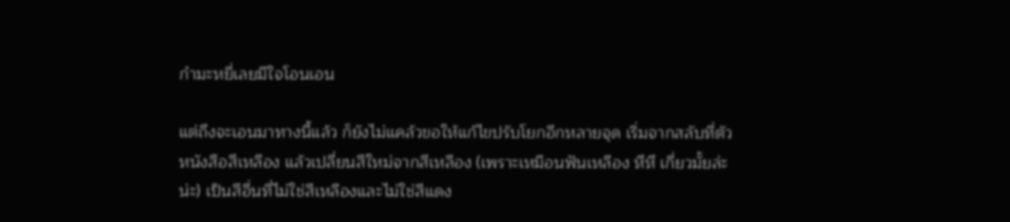กำมะหยี่เลยมีใจโอนเอน

แต่ถึงจะเอนมาทางนี้แล้ว ก็ยังไม่แคล้วขอให้แก้ไขปรับโยกอีกหลายจุด เริ่มจากสลับที่ตัวหนังสือสีเหลือง แล้วเปลี่ยนสีใหม่จากสีเหลือง (เพราะเหมือนฟันเหลือง หึหึ เกี่ยวมั้ยล่ะน่ะ) เป็นสีอื่นที่ไม่ใช่สีเหลืองและไม่ใช่สีแดง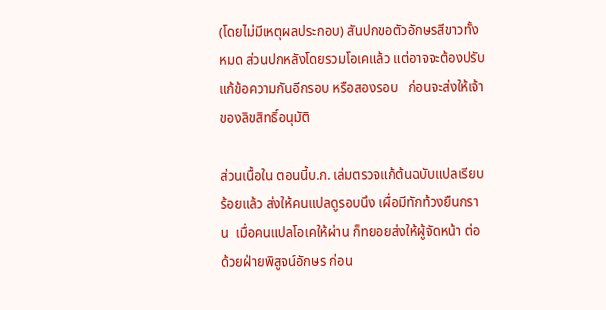(โดยไม่มีเหตุผลประกอบ) สันปกขอตัวอักษรสีขาวทั้งหมด ส่วนปกหลังโดยรวมโอเคแล้ว แต่อาจจะต้องปรับแก้ข้อความกันอีกรอบ หรือสองรอบ   ก่อนจะส่งให้เจ้าของลิขสิทธิ์อนุมัติ

ส่วนเนื้อใน ตอนนี้บ.ก. เล่มตรวจแก้ต้นฉบับแปลเรียบร้อยแล้ว ส่งให้คนแปลดูรอบนึง เผื่อมีทักท้วงยืนกราน  เมื่อคนแปลโอเคให้ผ่าน ก็ทยอยส่งให้ผู้จัดหน้า ต่อด้วยฝ่ายพิสูจน์อักษร ก่อน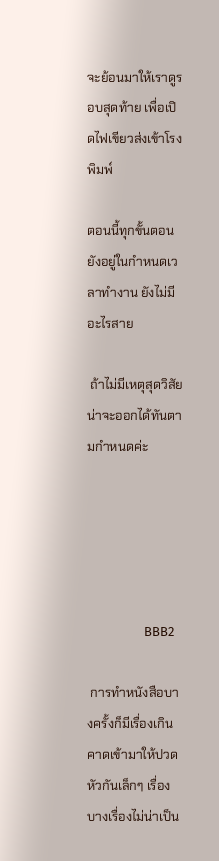จะย้อนมาให้เราดูรอบสุดท้าย เพื่อเปิดไฟเขียวส่งเข้าโรงพิมพ์

ตอนนี้ทุกขั้นตอนยังอยู่ในกำหนดเวลาทำงาน ยังไม่มีอะไรสาย

 ถ้าไม่มีเหตุสุดวิสัย น่าจะออกได้ทันตามกำหนดค่ะ





                   BBB2

 การทำหนังสือบางครั้งก็มีเรื่องเกินคาดเข้ามาให้ปวดหัวกันเล็กๆ เรื่องบางเรื่องไม่น่าเป็น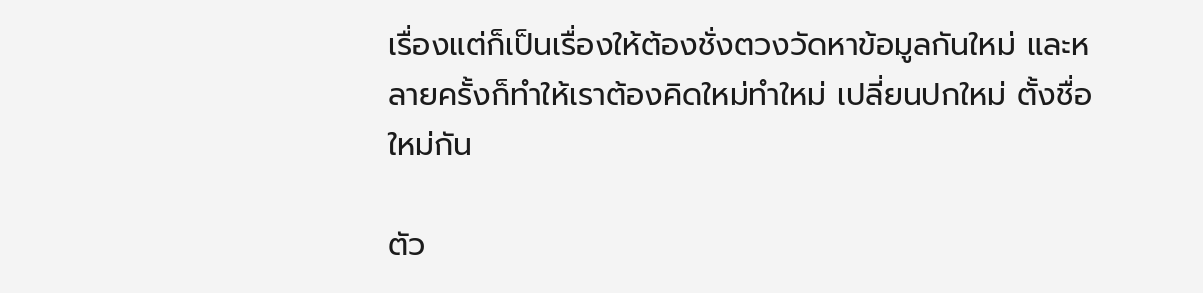เรื่องแต่ก็เป็นเรื่องให้ต้องชั่งตวงวัดหาข้อมูลกันใหม่ และหลายครั้งก็ทำให้เราต้องคิดใหม่ทำใหม่ เปลี่ยนปกใหม่ ตั้งชื่อใหม่กัน

ตัว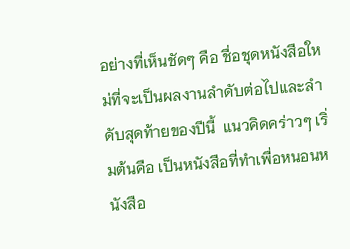อย่างที่เห็นชัดๆ คือ ชื่อชุดหนังสือใหม่ที่จะเป็นผลงานลำดับต่อไปและลำดับสุดท้ายของปีนี้  แนวคิดคร่าวๆ เริ่มต้นคือ เป็นหนังสือที่ทำเพื่อหนอนหนังสือ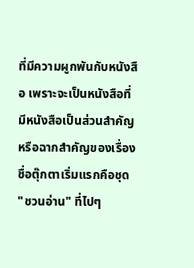ที่มีความผูกพันกับหนังสือ เพราะจะเป็นหนังสือที่มีหนังสือเป็นส่วนสำคัญหรือฉากสำคัญของเรื่อง ชื่อตุ๊กตาเริ่มแรกคือชุด "ชวนอ่าน" ที่ไปๆ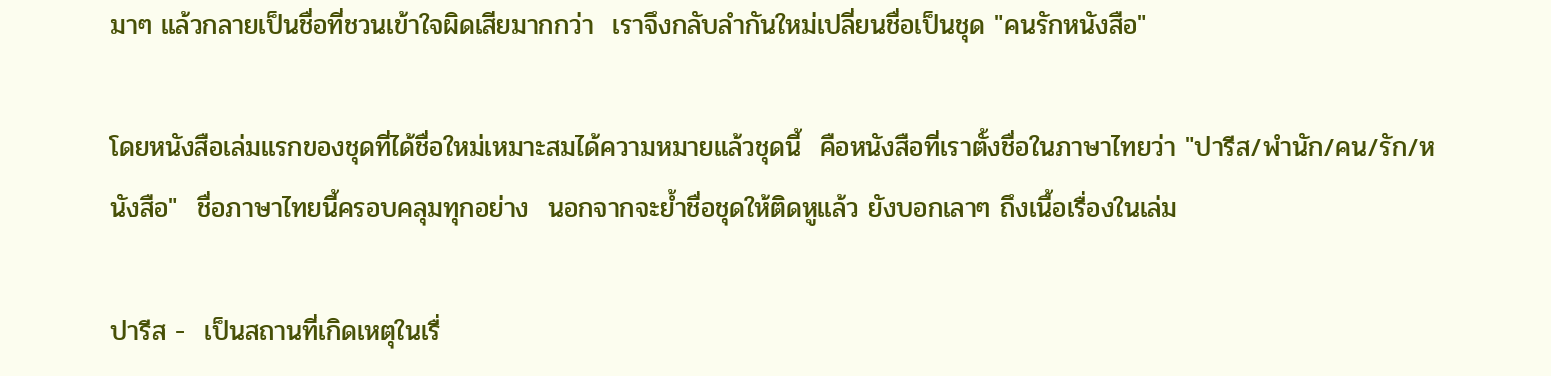มาๆ แล้วกลายเป็นชื่อที่ชวนเข้าใจผิดเสียมากกว่า  เราจึงกลับลำกันใหม่เปลี่ยนชื่อเป็นชุด "คนรักหนังสือ"

โดยหนังสือเล่มแรกของชุดที่ได้ชื่อใหม่เหมาะสมได้ความหมายแล้วชุดนี้  คือหนังสือที่เราตั้งชื่อในภาษาไทยว่า "ปารีส/พำนัก/คน/รัก/หนังสือ"  ชื่อภาษาไทยนี้ครอบคลุมทุกอย่าง  นอกจากจะย้ำชื่อชุดให้ติดหูแล้ว ยังบอกเลาๆ ถึงเนื้อเรื่องในเล่ม

ปารีส -  เป็นสถานที่เกิดเหตุในเรื่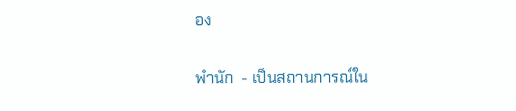อง

พำนัก  - เป็นสถานการณ์ใน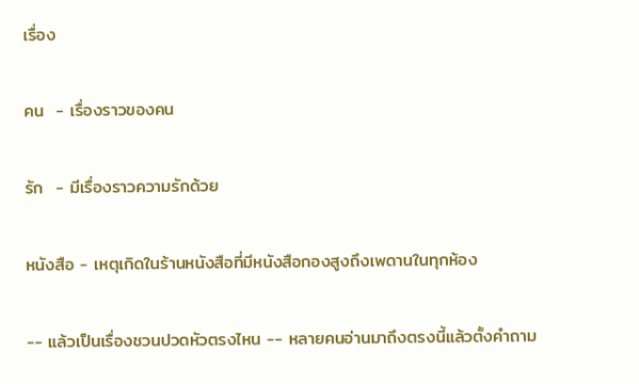เรื่อง

คน  - เรื่องราวของคน

รัก  - มีเรื่องราวความรักด้วย

หนังสือ - เหตุเกิดในร้านหนังสือที่มีหนังสือกองสูงถึงเพดานในทุกห้อง

-- แล้วเป็นเรื่องชวนปวดหัวตรงไหน -- หลายคนอ่านมาถึงตรงนี้แล้วตั้งคำถาม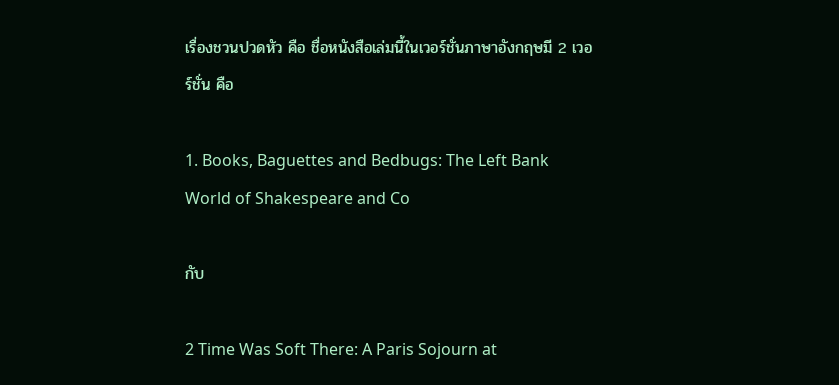เรื่องชวนปวดหัว คือ ชื่อหนังสือเล่มนี้ในเวอร์ชั่นภาษาอังกฤษมี 2 เวอร์ชั่น คือ

1. Books, Baguettes and Bedbugs: The Left Bank World of Shakespeare and Co

กับ

2 Time Was Soft There: A Paris Sojourn at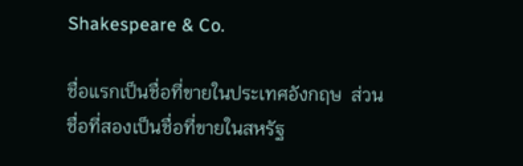Shakespeare & Co.

ชื่อแรกเป็นชื่อที่ขายในประเทศอังกฤษ  ส่วนชื่อที่สองเป็นชื่อที่ขายในสหรัฐ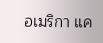อเมริกา แค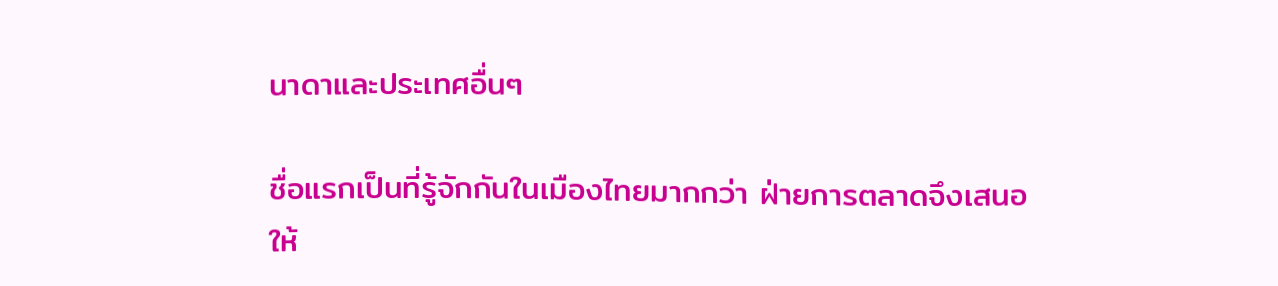นาดาและประเทศอื่นๆ

ชื่อแรกเป็นที่รู้จักกันในเมืองไทยมากกว่า ฝ่ายการตลาดจึงเสนอให้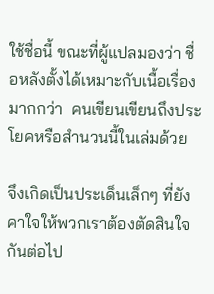ใช้ชื่อนี้ ขณะที่ผู้แปลมองว่า ชื่อหลังตั้งได้เหมาะกับเนื้อเรื่องมากกว่า  คนเขียนเขียนถึงประโยคหรือสำนวนนี้ในเล่มด้วย

จึงเกิดเป็นประเด็นเล็กๆ ที่ยังคาใจให้พวกเราต้องตัดสินใจกันต่อไป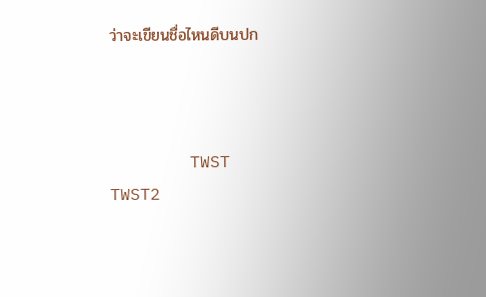ว่าจะเขียนชื่อไหนดีบนปก



        TWST     TWST2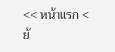<< หน้าแรก < ย้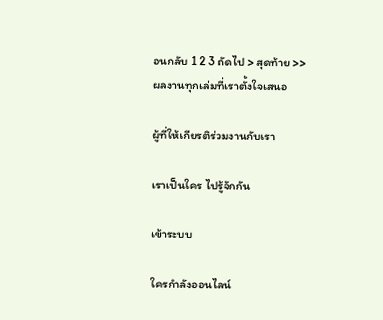อนกลับ 1 2 3 ถัดไป > สุดท้าย >>
ผลงานทุกเล่มที่เราตั้งใจเสนอ

ผู้ที่ให้เกียรติร่วมงานกับเรา

เราเป็นใคร ไปรู้จักกัน

เข้าระบบ

ใครกำลังออนไลน์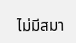ไม่มีสมา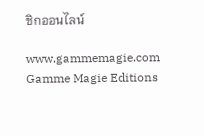ชิกออนไลน์

www.gammemagie.com
Gamme Magie Editions